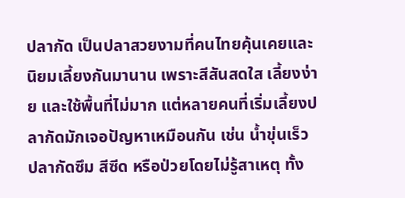ปลากัด เป็นปลาสวยงามที่คนไทยคุ้นเคยและนิยมเลี้ยงกันมานาน เพราะสีสันสดใส เลี้ยงง่าย และใช้พื้นที่ไม่มาก แต่หลายคนที่เริ่มเลี้ยงปลากัดมักเจอปัญหาเหมือนกัน เช่น น้ำขุ่นเร็ว ปลากัดซึม สีซีด หรือป่วยโดยไม่รู้สาเหตุ ทั้ง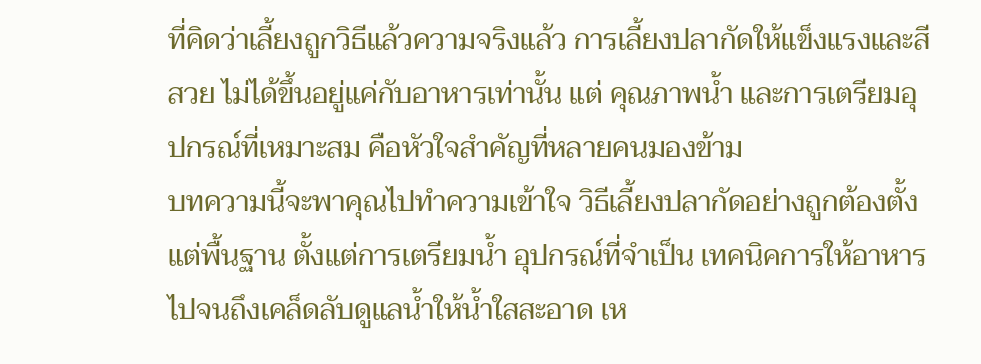ที่คิดว่าเลี้ยงถูกวิธีแล้วความจริงแล้ว การเลี้ยงปลากัดให้แข็งแรงและสีสวย ไม่ได้ขึ้นอยู่แค่กับอาหารเท่านั้น แต่ คุณภาพน้ำ และการเตรียมอุปกรณ์ที่เหมาะสม คือหัวใจสำคัญที่หลายคนมองข้าม
บทความนี้จะพาคุณไปทำความเข้าใจ วิธีเลี้ยงปลากัดอย่างถูกต้องตั้งแต่พื้นฐาน ตั้งแต่การเตรียมน้ำ อุปกรณ์ที่จำเป็น เทคนิคการให้อาหาร ไปจนถึงเคล็ดลับดูแลน้ำให้น้ำใสสะอาด เห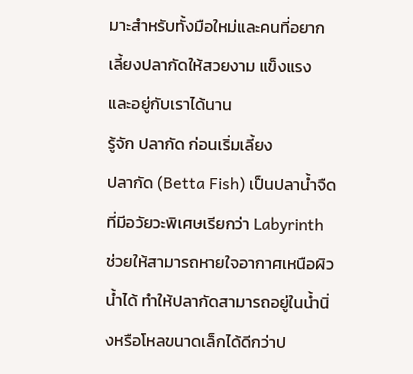มาะสำหรับทั้งมือใหม่และคนที่อยากเลี้ยงปลากัดให้สวยงาม แข็งแรง และอยู่กับเราได้นาน
รู้จัก ปลากัด ก่อนเริ่มเลี้ยง
ปลากัด (Betta Fish) เป็นปลาน้ำจืดที่มีอวัยวะพิเศษเรียกว่า Labyrinth ช่วยให้สามารถหายใจอากาศเหนือผิวน้ำได้ ทำให้ปลากัดสามารถอยู่ในน้ำนิ่งหรือโหลขนาดเล็กได้ดีกว่าป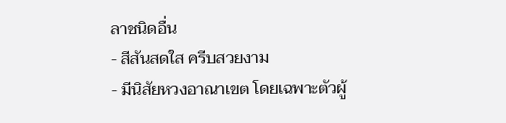ลาชนิดอื่น
- สีสันสดใส ครีบสวยงาม
- มีนิสัยหวงอาณาเขต โดยเฉพาะตัวผู้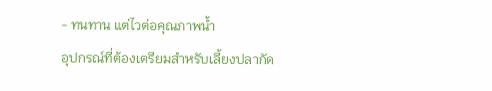- ทนทาน แต่ไวต่อคุณภาพน้ำ
อุปกรณ์ที่ต้องเตรียมสำหรับเลี้ยงปลากัด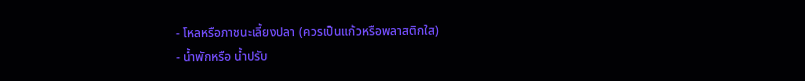- โหลหรือภาชนะเลี้ยงปลา (ควรเป็นแก้วหรือพลาสติกใส)
- น้ำพักหรือ น้ำปรับ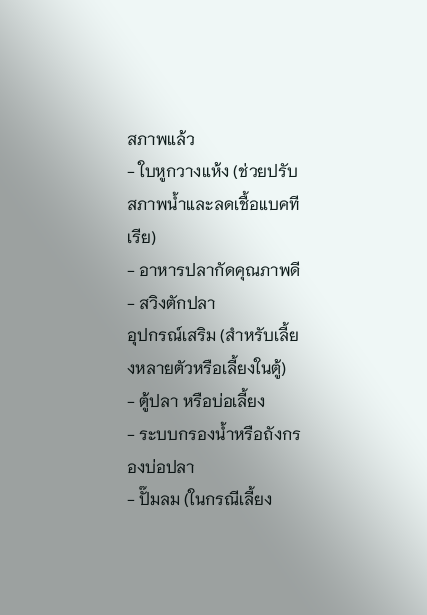สภาพแล้ว
- ใบหูกวางแห้ง (ช่วยปรับสภาพน้ำและลดเชื้อแบคทีเรีย)
- อาหารปลากัดคุณภาพดี
- สวิงตักปลา
อุปกรณ์เสริม (สำหรับเลี้ยงหลายตัวหรือเลี้ยงในตู้)
- ตู้ปลา หรือบ่อเลี้ยง
- ระบบกรองน้ำหรือถังกรองบ่อปลา
- ปั๊มลม (ในกรณีเลี้ยง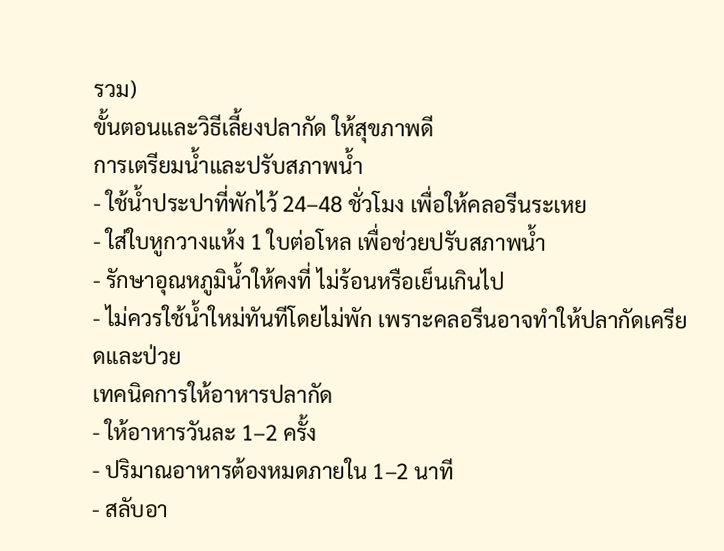รวม)
ขั้นตอนและวิธีเลี้ยงปลากัด ให้สุขภาพดี
การเตรียมน้ำและปรับสภาพน้ำ
- ใช้น้ำประปาที่พักไว้ 24–48 ชั่วโมง เพื่อให้คลอรีนระเหย
- ใส่ใบหูกวางแห้ง 1 ใบต่อโหล เพื่อช่วยปรับสภาพน้ำ
- รักษาอุณหภูมิน้ำให้คงที่ ไม่ร้อนหรือเย็นเกินไป
- ไม่ควรใช้น้ำใหม่ทันทีโดยไม่พัก เพราะคลอรีนอาจทำให้ปลากัดเครียดและป่วย
เทคนิคการให้อาหารปลากัด
- ให้อาหารวันละ 1–2 ครั้ง
- ปริมาณอาหารต้องหมดภายใน 1–2 นาที
- สลับอา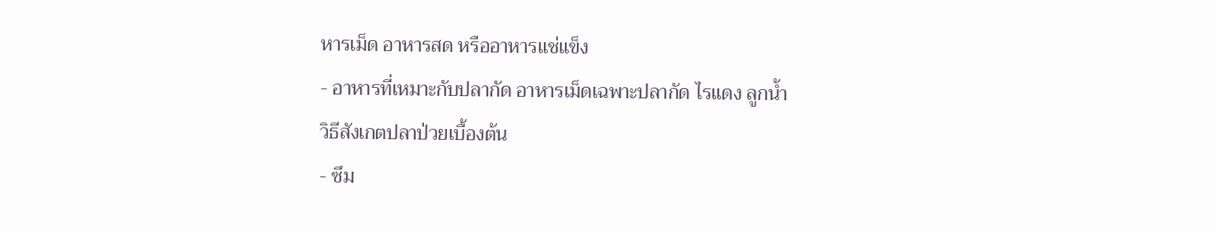หารเม็ด อาหารสด หรืออาหารแช่แข็ง
- อาหารที่เหมาะกับปลากัด อาหารเม็ดเฉพาะปลากัด ไรแดง ลูกน้ำ
วิธีสังเกตปลาป่วยเบื้องต้น
- ซึม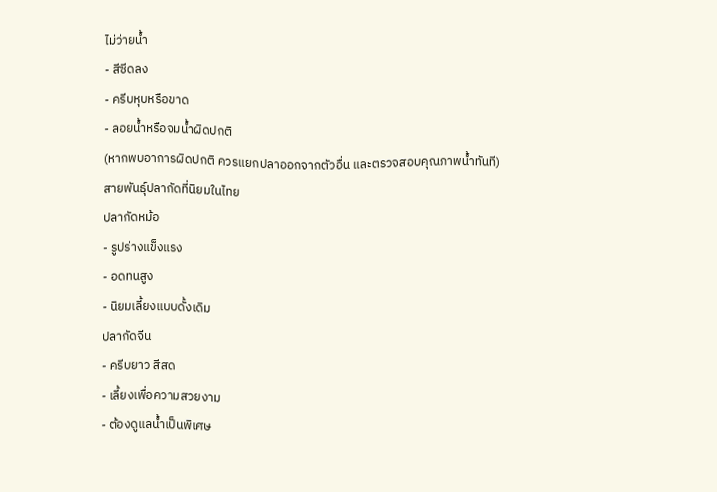ไม่ว่ายน้ำ
- สีซีดลง
- ครีบหุบหรือขาด
- ลอยน้ำหรือจมน้ำผิดปกติ
(หากพบอาการผิดปกติ ควรแยกปลาออกจากตัวอื่น และตรวจสอบคุณภาพน้ำทันที)
สายพันธุ์ปลากัดที่นิยมในไทย
ปลากัดหม้อ
- รูปร่างแข็งแรง
- อดทนสูง
- นิยมเลี้ยงแบบดั้งเดิม
ปลากัดจีน
- ครีบยาว สีสด
- เลี้ยงเพื่อความสวยงาม
- ต้องดูแลน้ำเป็นพิเศษ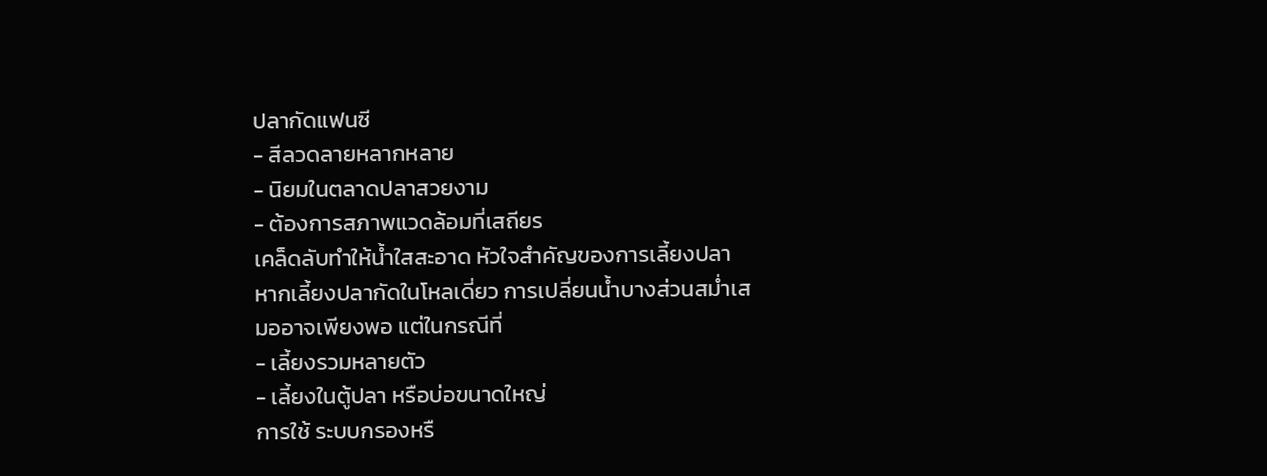ปลากัดแฟนซี
- สีลวดลายหลากหลาย
- นิยมในตลาดปลาสวยงาม
- ต้องการสภาพแวดล้อมที่เสถียร
เคล็ดลับทำให้น้ำใสสะอาด หัวใจสำคัญของการเลี้ยงปลา
หากเลี้ยงปลากัดในโหลเดี่ยว การเปลี่ยนน้ำบางส่วนสม่ำเสมออาจเพียงพอ แต่ในกรณีที่
- เลี้ยงรวมหลายตัว
- เลี้ยงในตู้ปลา หรือบ่อขนาดใหญ่
การใช้ ระบบกรองหรื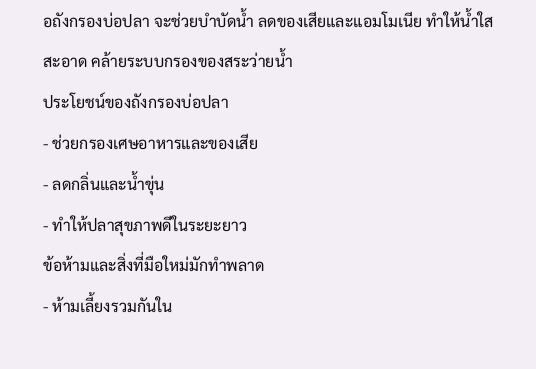อถังกรองบ่อปลา จะช่วยบำบัดน้ำ ลดของเสียและแอมโมเนีย ทำให้น้ำใสสะอาด คล้ายระบบกรองของสระว่ายน้ำ
ประโยชน์ของถังกรองบ่อปลา
- ช่วยกรองเศษอาหารและของเสีย
- ลดกลิ่นและน้ำขุ่น
- ทำให้ปลาสุขภาพดีในระยะยาว
ข้อห้ามและสิ่งที่มือใหม่มักทำพลาด
- ห้ามเลี้ยงรวมกันใน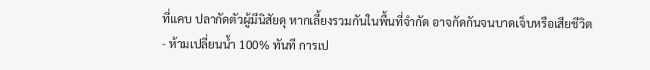ที่แคบ ปลากัดตัวผู้มีนิสัยดุ หากเลี้ยงรวมกันในพื้นที่จำกัด อาจกัดกันจนบาดเจ็บหรือเสียชีวิต
- ห้ามเปลี่ยนน้ำ 100% ทันที การเป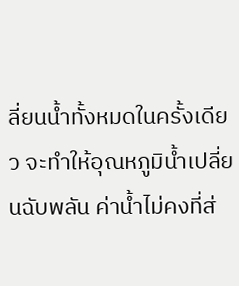ลี่ยนน้ำทั้งหมดในครั้งเดียว จะทำให้อุณหภูมิน้ำเปลี่ยนฉับพลัน ค่าน้ำไม่คงที่ส่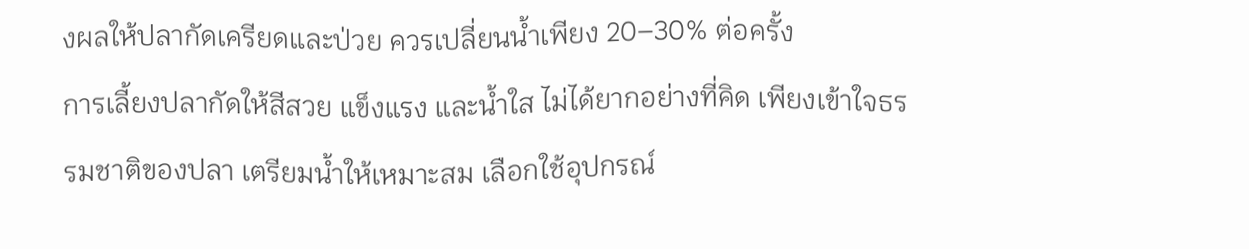งผลให้ปลากัดเครียดและป่วย ควรเปลี่ยนน้ำเพียง 20–30% ต่อครั้ง
การเลี้ยงปลากัดให้สีสวย แข็งแรง และน้ำใส ไม่ได้ยากอย่างที่คิด เพียงเข้าใจธรรมชาติของปลา เตรียมน้ำให้เหมาะสม เลือกใช้อุปกรณ์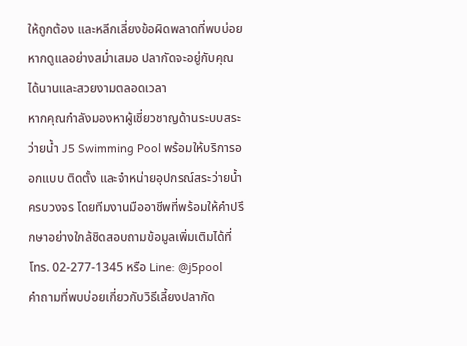ให้ถูกต้อง และหลีกเลี่ยงข้อผิดพลาดที่พบบ่อย หากดูแลอย่างสม่ำเสมอ ปลากัดจะอยู่กับคุณได้นานและสวยงามตลอดเวลา
หากคุณกำลังมองหาผู้เชี่ยวชาญด้านระบบสระว่ายน้ำ J5 Swimming Pool พร้อมให้บริการออกแบบ ติดตั้ง และจำหน่ายอุปกรณ์สระว่ายน้ำครบวงจร โดยทีมงานมืออาชีพที่พร้อมให้คำปรึกษาอย่างใกล้ชิดสอบถามข้อมูลเพิ่มเติมได้ที่ โทร. 02-277-1345 หรือ Line: @j5pool
คำถามที่พบบ่อยเกี่ยวกับวิธีเลี้ยงปลากัด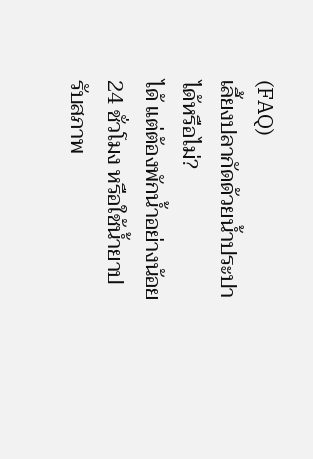(FAQ)
เลี้ยงปลากัดด้วยน้ำประปาได้หรือไม่?
ได้ แต่ต้องพักน้ำอย่างน้อย 24 ชั่วโมง หรือใช้น้ำยาปรับสภาพ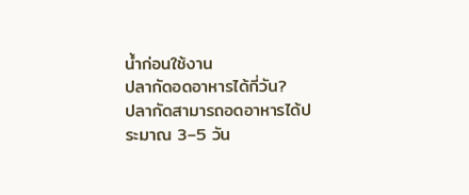น้ำก่อนใช้งาน
ปลากัดอดอาหารได้กี่วัน?
ปลากัดสามารถอดอาหารได้ประมาณ 3–5 วัน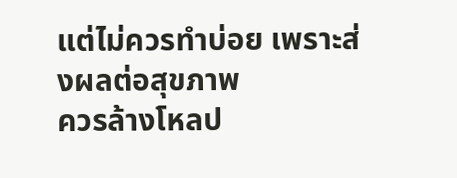แต่ไม่ควรทำบ่อย เพราะส่งผลต่อสุขภาพ
ควรล้างโหลป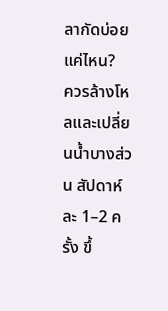ลากัดบ่อยแค่ไหน?
ควรล้างโหลและเปลี่ยนน้ำบางส่วน สัปดาห์ละ 1–2 ครั้ง ขึ้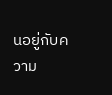นอยู่กับความ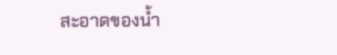สะอาดของน้ำ